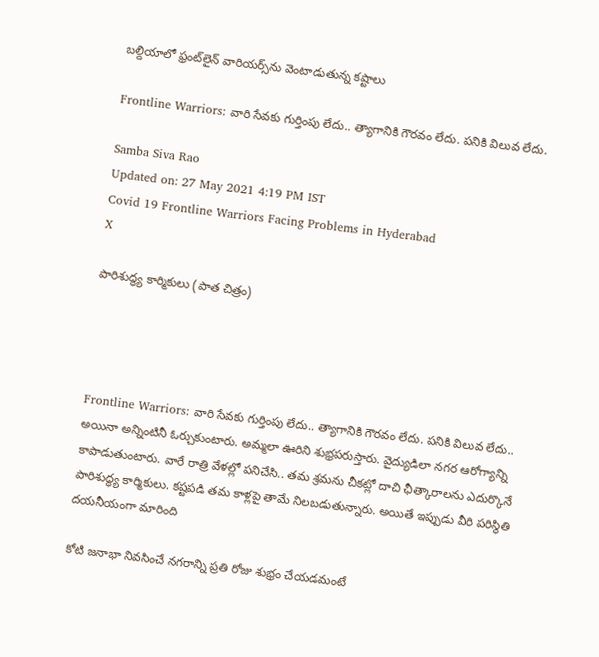బల్దియాలో ఫ్రంట్‌లైన్ వారియర్స్‌ను వెంటాడుతున్న కష్టాలు

Frontline Warriors: వారి సేవకు గుర్తింపు లేదు.. త్యాగానికి గౌరవం లేదు. పనికి విలువ లేదు.

Samba Siva Rao
Updated on: 27 May 2021 4:19 PM IST
Covid 19 Frontline Warriors Facing Problems in Hyderabad
X

పారిశుద్ధ్య కార్మికులు (పాత చిత్రం)




Frontline Warriors: వారి సేవకు గుర్తింపు లేదు.. త్యాగానికి గౌరవం లేదు. పనికి విలువ లేదు.. అయినా అన్నింటినీ ఓర్చుకుంటారు. అమ్మలా ఊరిని శుభ్రపరుస్తారు. వైద్యుడిలా నగర ఆరోగ్యాన్ని కాపాడుతుంటారు. వారే రాత్రి వేళల్లో పనిచేసి.. తమ శ్రమను చీకట్లో దాచి ఛీత్కారాలను ఎదుర్కొనే పారిశుద్ధ్య కార్మికులు. కష్టపడి తమ కాళ్లపై తామే నిలబడుతున్నారు. అయితే ఇప్పుడు వీరి పరిస్థితి దయనీయంగా మారింది

కోటి జనాభా నివసించే నగరాన్ని ప్రతి రోజు శుభ్రం చేయడమంటే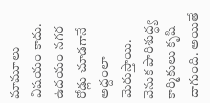మామూలు విషయం కాదు. ఉదయం నగర రోడ్లు చూడగానే అద్దంలా మెరుస్తాయి. వెనుక పారిశుద్ధ్య కార్మికులు కృషి దాగుంది. అయితే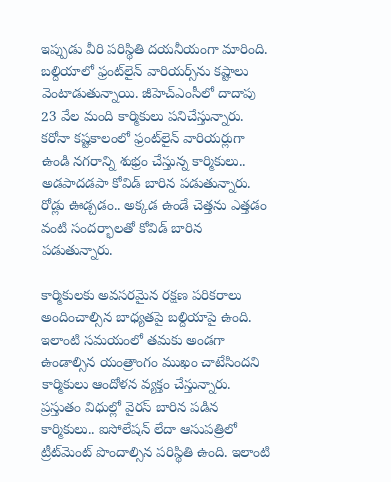ఇప్పుడు వీరి పరిస్థితి దయనీయంగా మారింది. బల్దియాలో ఫ్రంట్‌లైన్ వారియర్స్‌ను కష్టాలు వెంటాడుతున్నాయి. జీహెచ్‌ఎంసీలో దాదాపు 23 వేల మంది కార్మికులు పనిచేస్తున్నారు. కరోనా కష్టకాలంలో ఫ్రంట్‌లైన్ వారియర్లుగా ఉండి నగరాన్ని శుభ్రం చేస్తున్న కార్మికులు.. అడపాదడపా కోవిడ్ బారిన పడుతున్నారు. రోడ్లు ఊడ్చడం.. అక్కడ ఉండే చెత్తను ఎత్తడం వంటి సందర్భాలతో కోవిడ్ బారిన పడుతున్నారు.

కార్మికులకు అవసరమైన రక్షణ పరికరాలు అందించాల్సిన బాధ్యతపై బల్దియాపై ఉంది. ఇలాంటి సమయంలో తమకు అండగా ఉండాల్సిన యంత్రాంగం ముఖం చాటేసిందని కార్మికులు ఆందోళన వ్యక్తం చేస్తున్నారు. ప్రస్తుతం విధుల్లో వైరస్‌ బారిన పడిన కార్మికులు.. ఐసోలేషన్‌ లేదా ఆసుపత్రిలో ట్రీట్‌మెంట్‌ పొందాల్సిన పరిస్థితి ఉంది. ఇలాంటి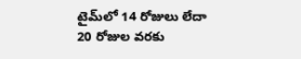టైమ్‌లో 14 రోజులు లేదా 20 రోజుల వరకు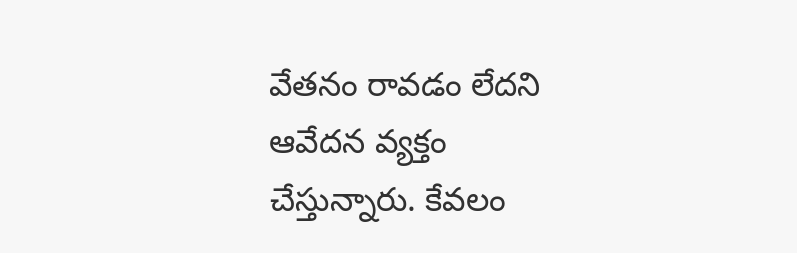వేతనం రావడం లేదని ఆవేదన వ్యక్తం చేస్తున్నారు. కేవలం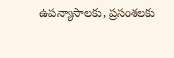ఉపన్యాసాలకు, ప్రసంశలకు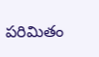పరిమితం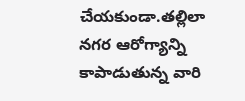చేయకుండా.తల్లిలా నగర ఆరోగ్యాన్ని కాపాడుతున్న వారి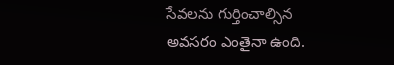సేవలను గుర్తించాల్సిన అవసరం ఎంతైనా ఉంది.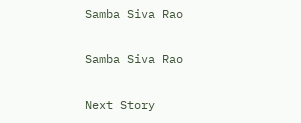Samba Siva Rao

Samba Siva Rao

Next Story